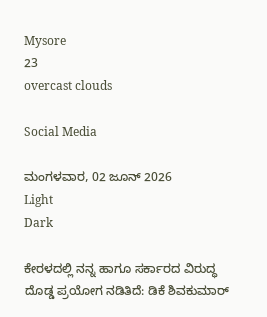Mysore
23
overcast clouds

Social Media

ಮಂಗಳವಾರ, 02 ಜೂನ್ 2026
Light
Dark

ಕೇರಳದಲ್ಲಿ ನನ್ನ ಹಾಗೂ ಸರ್ಕಾರದ ವಿರುದ್ಧ ದೊಡ್ಡ ಪ್ರಯೋಗ ನಡಿತಿದೆ: ಡಿಕೆ ಶಿವಕುಮಾರ್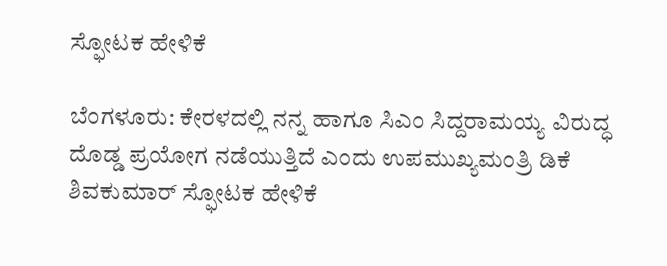ಸ್ಫೋಟಕ ಹೇಳಿಕೆ‌

ಬೆಂಗಳೂರು: ಕೇರಳದಲ್ಲಿ ನನ್ನ ಹಾಗೂ ಸಿಎಂ ಸಿದ್ದರಾಮಯ್ಯ ವಿರುದ್ಧ ದೊಡ್ಡ ಪ್ರಯೋಗ ನಡೆಯುತ್ತಿದೆ ಎಂದು ಉಪಮುಖ್ಯಮಂತ್ರಿ ಡಿಕೆ ಶಿವಕುಮಾರ್‌ ಸ್ಫೋಟಕ ಹೇಳಿಕೆ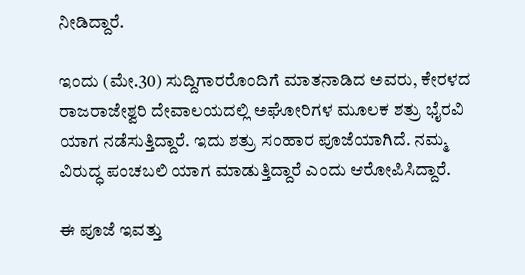ನೀಡಿದ್ದಾರೆ.

ಇಂದು (ಮೇ.30) ಸುದ್ದಿಗಾರರೊಂದಿಗೆ ಮಾತನಾಡಿದ ಅವರು, ಕೇರಳದ ರಾಜರಾಜೇಶ್ವರಿ ದೇವಾಲಯದಲ್ಲಿ ಅಘೋರಿಗಳ ಮೂಲಕ ಶತ್ರು ಭೈರವಿ ಯಾಗ ನಡೆಸುತ್ತಿದ್ದಾರೆ. ಇದು ಶತ್ರು ಸಂಹಾರ ಪೂಜೆಯಾಗಿದೆ. ನಮ್ಮ ವಿರುದ್ಧ ಪಂಚಬಲಿ ಯಾಗ ಮಾಡುತ್ತಿದ್ದಾರೆ ಎಂದು ಆರೋಪಿಸಿದ್ದಾರೆ.

ಈ ಪೂಜೆ ಇವತ್ತು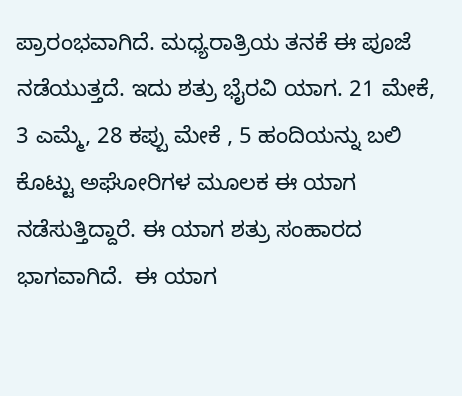ಪ್ರಾರಂಭವಾಗಿದೆ. ಮಧ್ಯರಾತ್ರಿಯ ತನಕೆ ಈ ಪೂಜೆ ನಡೆಯುತ್ತದೆ. ಇದು ಶತ್ರು ಭೈರವಿ ಯಾಗ. 21 ಮೇಕೆ, 3 ಎಮ್ಮೆ, 28 ಕಪ್ಪು ಮೇಕೆ , 5 ಹಂದಿಯನ್ನು ಬಲಿ ಕೊಟ್ಟು ಅಘೋರಿಗಳ ಮೂಲಕ ಈ ಯಾಗ ನಡೆಸುತ್ತಿದ್ದಾರೆ. ಈ ಯಾಗ ಶತ್ರು ಸಂಹಾರದ ಭಾಗವಾಗಿದೆ.  ಈ ಯಾಗ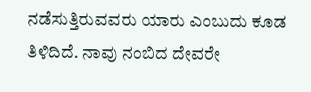ನಡೆಸುತ್ತಿರುವವರು ಯಾರು ಎಂಬುದು ಕೂಡ ತಿಳಿದಿದೆ. ನಾವು ನಂಬಿದ ದೇವರೇ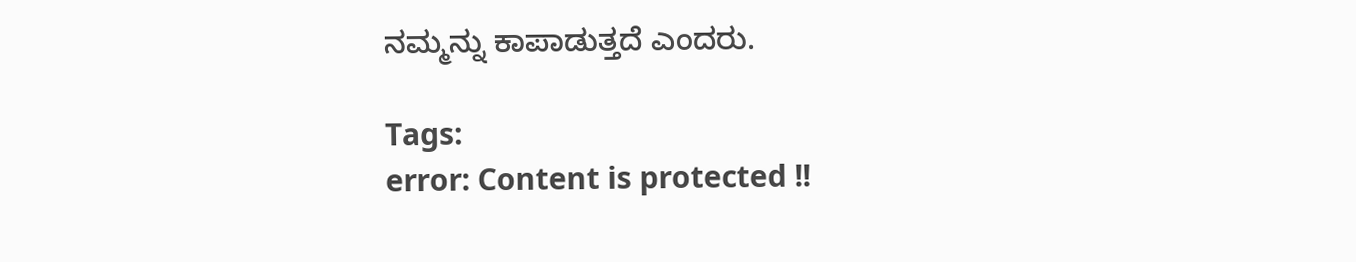ನಮ್ಮನ್ನು ಕಾಪಾಡುತ್ತದೆ ಎಂದರು.

Tags:
error: Content is protected !!